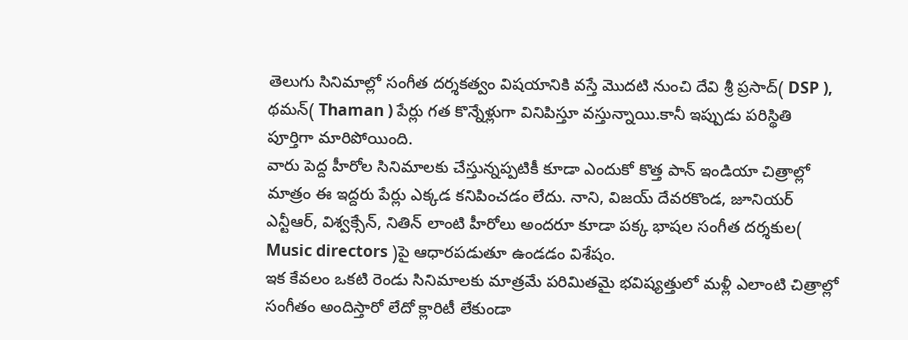తెలుగు సినిమాల్లో సంగీత దర్శకత్వం విషయానికి వస్తే మొదటి నుంచి దేవి శ్రీ ప్రసాద్( DSP ), థమన్( Thaman ) పేర్లు గత కొన్నేళ్లుగా వినిపిస్తూ వస్తున్నాయి.కానీ ఇప్పుడు పరిస్థితి పూర్తిగా మారిపోయింది.
వారు పెద్ద హీరోల సినిమాలకు చేస్తున్నప్పటికీ కూడా ఎందుకో కొత్త పాన్ ఇండియా చిత్రాల్లో మాత్రం ఈ ఇద్దరు పేర్లు ఎక్కడ కనిపించడం లేదు. నాని, విజయ్ దేవరకొండ, జూనియర్ ఎన్టీఆర్, విశ్వక్సేన్, నితిన్ లాంటి హీరోలు అందరూ కూడా పక్క భాషల సంగీత దర్శకుల( Music directors )పై ఆధారపడుతూ ఉండడం విశేషం.
ఇక కేవలం ఒకటి రెండు సినిమాలకు మాత్రమే పరిమితమై భవిష్యత్తులో మళ్లీ ఎలాంటి చిత్రాల్లో సంగీతం అందిస్తారో లేదో క్లారిటీ లేకుండా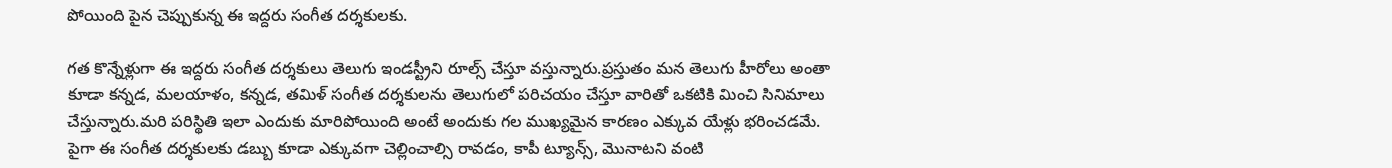పోయింది పైన చెప్పుకున్న ఈ ఇద్దరు సంగీత దర్శకులకు.

గత కొన్నేళ్లుగా ఈ ఇద్దరు సంగీత దర్శకులు తెలుగు ఇండస్ట్రీని రూల్స్ చేస్తూ వస్తున్నారు.ప్రస్తుతం మన తెలుగు హీరోలు అంతా కూడా కన్నడ, మలయాళం, కన్నడ, తమిళ్ సంగీత దర్శకులను తెలుగులో పరిచయం చేస్తూ వారితో ఒకటికి మించి సినిమాలు చేస్తున్నారు.మరి పరిస్థితి ఇలా ఎందుకు మారిపోయింది అంటే అందుకు గల ముఖ్యమైన కారణం ఎక్కువ యేళ్లు భరించడమే.
పైగా ఈ సంగీత దర్శకులకు డబ్బు కూడా ఎక్కువగా చెల్లించాల్సి రావడం, కాపీ ట్యూన్స్, మొనాటని వంటి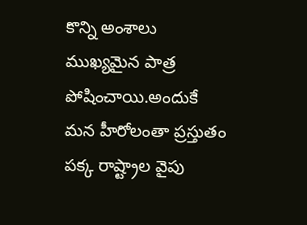కొన్ని అంశాలు ముఖ్యమైన పాత్ర పోషించాయి.అందుకే మన హీరోలంతా ప్రస్తుతం పక్క రాష్ట్రాల వైపు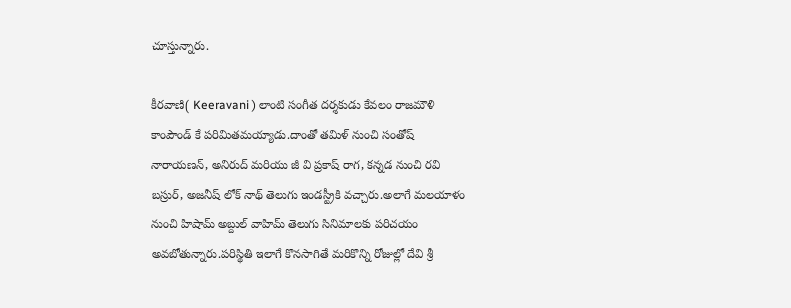చూస్తున్నారు.

కీరవాణి( Keeravani ) లాంటి సంగీత దర్శకుడు కేవలం రాజమౌళి కాంపౌండ్ కే పరిమితమయ్యాడు.దాంతో తమిళ్ నుంచి సంతోష్ నారాయణన్, అనిరుద్ మరియు జీ వి ప్రకాష్ రాగ, కన్నడ నుంచి రవి బస్రుర్, అజనీష్ లోక్ నాథ్ తెలుగు ఇండస్ట్రీకి వచ్చారు.అలాగే మలయాళం నుంచి హిషామ్ అబ్దుల్ వాహిమ్ తెలుగు సినిమాలకు పరిచయం అవబోతున్నారు.పరిస్థితి ఇలాగే కొనసాగితే మరికొన్ని రోజుల్లో దేవి శ్రీ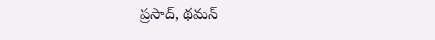ప్రసాద్, థమన్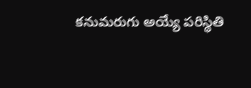కనుమరుగు అయ్యే పరిస్థితి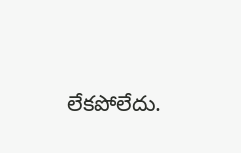లేకపోలేదు.